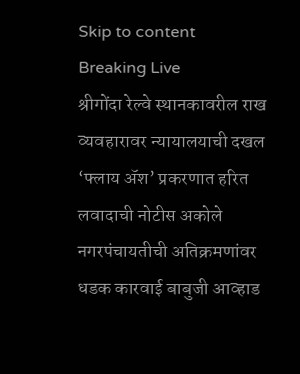Skip to content
Breaking Live
श्रीगोंदा रेल्वे स्थानकावरील राख व्यवहारावर न्यायालयाची दखल ‘फ्लाय अ‍ॅश’ प्रकरणात हरित लवादाची नोटीस अकोले नगरपंचायतीची अतिक्रमणांवर धडक कारवाई बाबुजी आव्हाड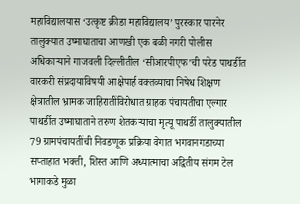महाविद्यालयास ‘उत्कृष्ट क्रीडा महाविद्यालय’ पुरस्कार पारनेर तालुक्यात उष्माघाताचा आणखी एक बळी नगरी पोलीस अधिकार्‍याने गाजवली दिल्लीतील ‘सीआरपीएफ’ची परेड पाथर्डीत वारकरी संप्रदायाविषयी आक्षेपार्ह वक्तव्याचा निषेध शिक्षण क्षेत्रातील भ्रामक जाहिरातींविरोधात ग्राहक पंचायतीचा एल्गार पाथर्डीत उष्माघाताने तरुण शेतकर्‍याचा मृत्यू पाथर्डी तालुक्यातील 79 ग्रामपंचायतींची निवडणूक प्रक्रिया वेगात भगवानगडाच्या सप्ताहात भक्ती, शिस्त आणि अध्यात्माचा अद्वितीय संगम टेल भागाकडे मुळा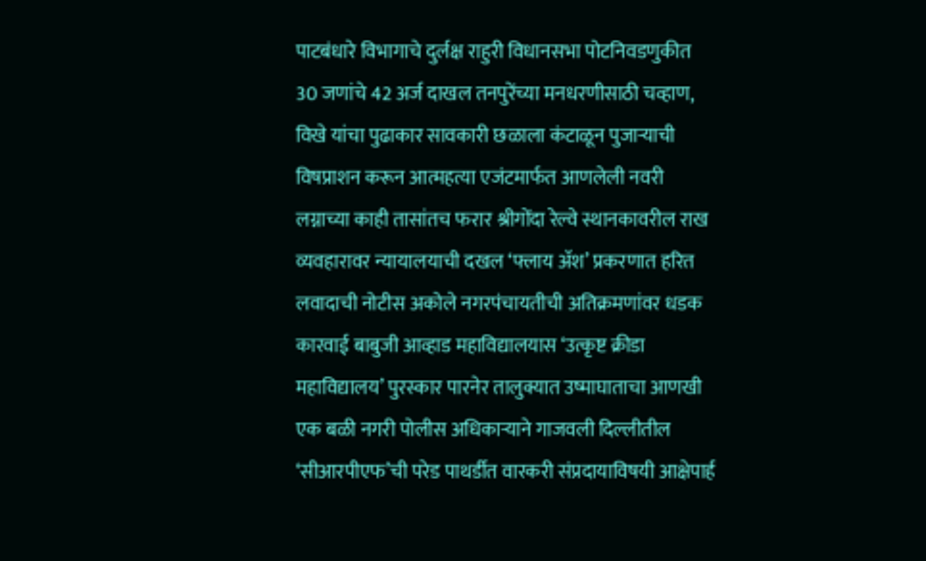पाटबंधारे विभागाचे दुर्लक्ष राहुरी विधानसभा पोटनिवडणुकीत 30 जणांचे 42 अर्ज दाखल तनपुरेंच्या मनधरणीसाठी चव्हाण, विखे यांचा पुढाकार सावकारी छळाला कंटाळून पुजार्‍याची विषप्राशन करून आत्महत्या एजंटमार्फत आणलेली नवरी लग्नाच्या काही तासांतच फरार श्रीगोंदा रेल्वे स्थानकावरील राख व्यवहारावर न्यायालयाची दखल ‘फ्लाय अ‍ॅश’ प्रकरणात हरित लवादाची नोटीस अकोले नगरपंचायतीची अतिक्रमणांवर धडक कारवाई बाबुजी आव्हाड महाविद्यालयास ‘उत्कृष्ट क्रीडा महाविद्यालय’ पुरस्कार पारनेर तालुक्यात उष्माघाताचा आणखी एक बळी नगरी पोलीस अधिकार्‍याने गाजवली दिल्लीतील ‘सीआरपीएफ’ची परेड पाथर्डीत वारकरी संप्रदायाविषयी आक्षेपार्ह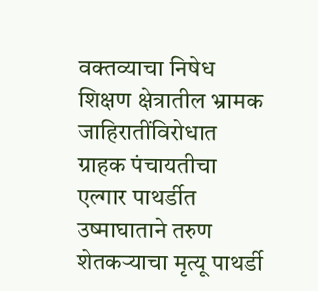वक्तव्याचा निषेध शिक्षण क्षेत्रातील भ्रामक जाहिरातींविरोधात ग्राहक पंचायतीचा एल्गार पाथर्डीत उष्माघाताने तरुण शेतकर्‍याचा मृत्यू पाथर्डी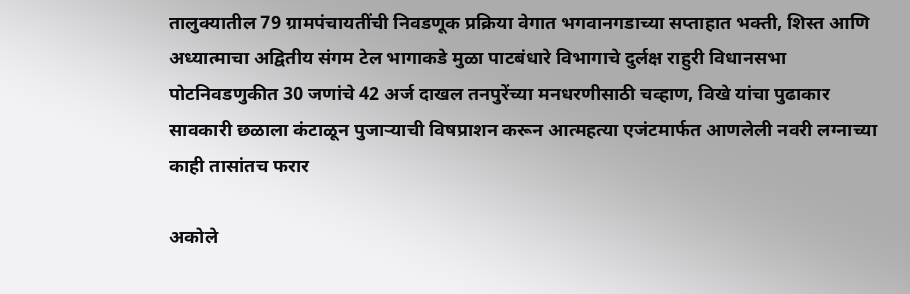तालुक्यातील 79 ग्रामपंचायतींची निवडणूक प्रक्रिया वेगात भगवानगडाच्या सप्ताहात भक्ती, शिस्त आणि अध्यात्माचा अद्वितीय संगम टेल भागाकडे मुळा पाटबंधारे विभागाचे दुर्लक्ष राहुरी विधानसभा पोटनिवडणुकीत 30 जणांचे 42 अर्ज दाखल तनपुरेंच्या मनधरणीसाठी चव्हाण, विखे यांचा पुढाकार सावकारी छळाला कंटाळून पुजार्‍याची विषप्राशन करून आत्महत्या एजंटमार्फत आणलेली नवरी लग्नाच्या काही तासांतच फरार

अकोले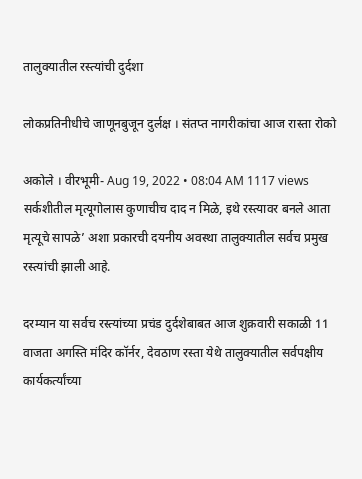तालुक्यातील रस्त्यांची दुर्दशा

लोकप्रतिनीधीचे जाणूनबुजून दुर्लक्ष । संतप्त नागरीकांचा आज रास्ता रोको

अकोले । वीरभूमी- Aug 19, 2022 • 08:04 AM 1117 views
सर्कशीतील मृत्यूगोलास कुणाचीच दाद न मिळे, इथे रस्त्यावर बनले आता मृत्यूचे सापळे’ अशा प्रकारची दयनीय अवस्था तालुक्यातील सर्वच प्रमुख रस्त्यांची झाली आहे.

दरम्यान या सर्वच रस्त्यांच्या प्रचंड दुर्दशेबाबत आज शुक्रवारी सकाळी 11 वाजता अगस्ति मंदिर कॉर्नर, देवठाण रस्ता येथे तालुक्यातील सर्वपक्षीय कार्यकर्त्यांच्या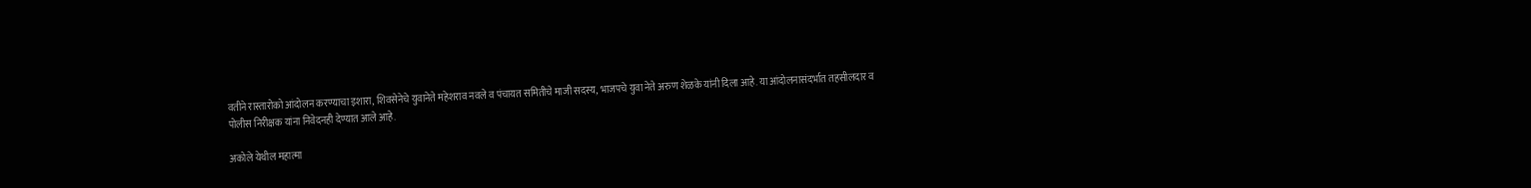वतीने रास्तारोको आंदोलन करण्याचा इशारा, शिवसेनेचे युवानेते महेशराव नवले व पंचायत समितीचे माजी सदस्य, भाजपचे युवा नेते अरुण शेळके यांनी दिला आहे. या आंदोलनासंदर्भात तहसीलदार व पोलीस निरीक्षक यांना निवेदनही देण्यात आले आहे.

अकोले येथील महात्मा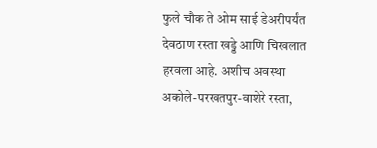फुले चौक ते ओम साई डेअरीपर्यंत देवठाण रस्ता खड्डे आणि चिखलात हरवला आहे. अशीच अवस्था अकोले-परखतपुर-वाशेरे रस्ता,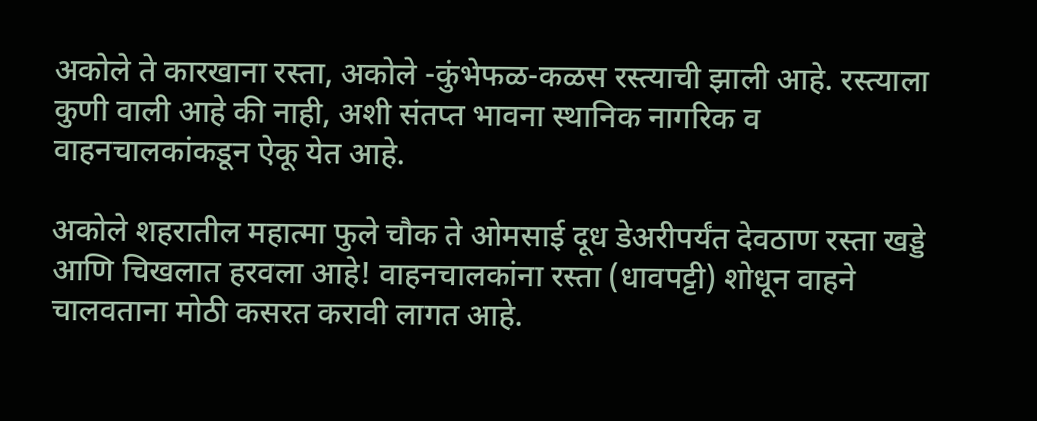अकोले ते कारखाना रस्ता, अकोले -कुंभेफळ-कळस रस्त्याची झाली आहे. रस्त्याला कुणी वाली आहे की नाही, अशी संतप्त भावना स्थानिक नागरिक व वाहनचालकांकडून ऐकू येत आहे.

अकोले शहरातील महात्मा फुले चौक ते ओमसाई दूध डेअरीपर्यंत देवठाण रस्ता खड्डे आणि चिखलात हरवला आहे! वाहनचालकांना रस्ता (धावपट्टी) शोधून वाहने चालवताना मोठी कसरत करावी लागत आहे.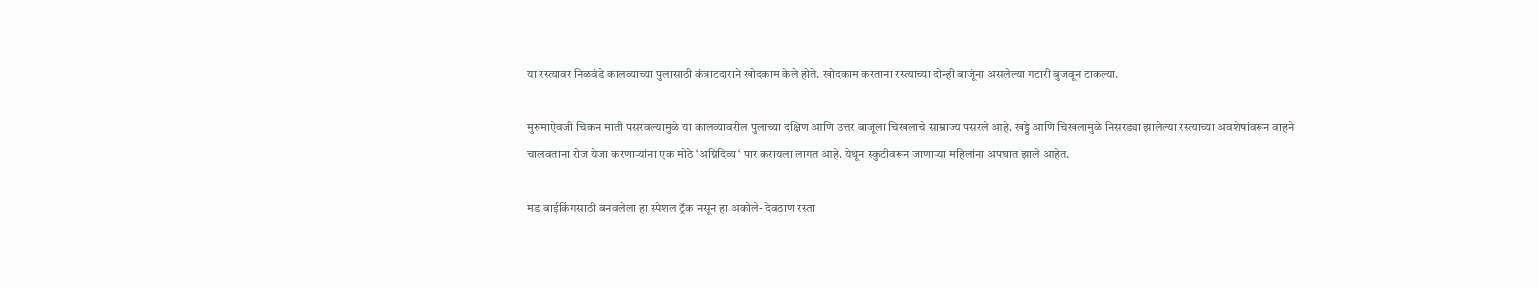या रस्त्यावर निळवंडे कालव्याच्या पुलासाठी कंत्राटदाराने खोदकाम केले होते. खोदकाम करताना रस्त्याच्या दोन्ही बाजूंना असलेल्या गटारी बुजवून टाकल्या.

मुरुमाऐवजी चिकन माती पसरवल्यामुळे या कालव्यावरील पुलाच्या दक्षिण आणि उत्तर बाजूला चिखलाचे साम्राज्य पसरले आहे. खड्डे आणि चिखलामुळे निसरड्या झालेल्या रस्त्याच्या अवशेषांवरून वाहने चालवताना रोज येजा करणार्‍यांना एक मोठे ‘अग्निदिव्य‘ पार करायला लागत आहे. येथून स्कुटीवरून जाणार्‍या महिलांना अपघात झाले आहेत.

मड बाईकिंगसाठी बनवलेला हा स्पेशल ट्रॅक नसून हा अकोले- देवठाण रस्ता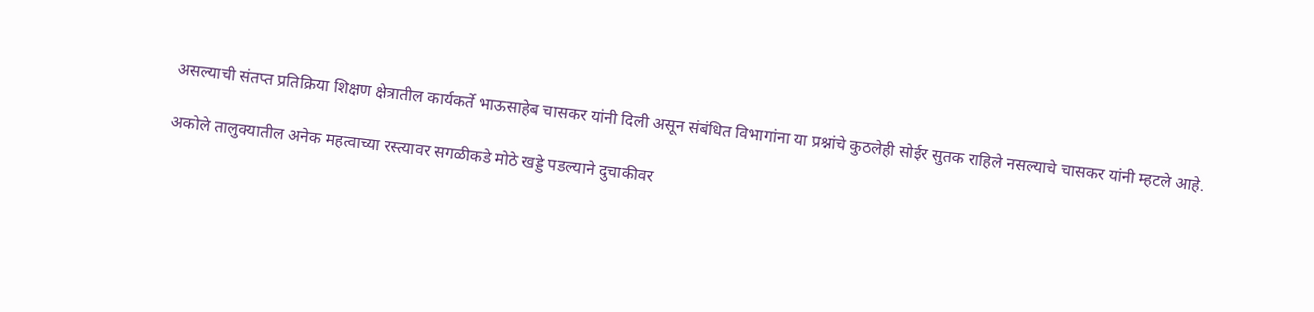असल्याची संतप्त प्रतिक्रिया शिक्षण क्षेत्रातील कार्यकर्ते भाऊसाहेब चासकर यांनी दिली असून संबंधित विभागांना या प्रश्नांचे कुठलेही सोईर सुतक राहिले नसल्याचे चासकर यांनी म्हटले आहे.

अकोले तालुक्यातील अनेक महत्वाच्या रस्त्यावर सगळीकडे मोठे खड्डे पडल्याने दुचाकीवर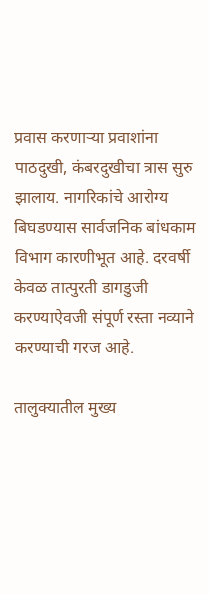प्रवास करणार्‍या प्रवाशांना पाठदुखी, कंबरदुखीचा त्रास सुरु झालाय. नागरिकांचे आरोग्य बिघडण्यास सार्वजनिक बांधकाम विभाग कारणीभूत आहे. दरवर्षी केवळ तात्पुरती डागडुजी करण्याऐवजी संपूर्ण रस्ता नव्याने करण्याची गरज आहे.

तालुक्यातील मुख्य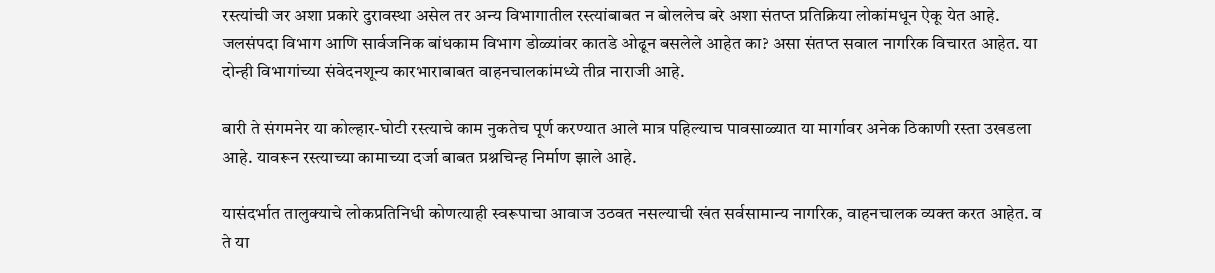रस्त्यांची जर अशा प्रकारे दुरावस्था असेल तर अन्य विभागातील रस्त्यांबाबत न बोललेच बरे अशा संतप्त प्रतिक्रिया लोकांमधून ऐकू येत आहे. जलसंपदा विभाग आणि सार्वजनिक बांधकाम विभाग डोळ्यांवर कातडे ओढून बसलेले आहेत का? असा संतप्त सवाल नागरिक विचारत आहेत. या दोन्ही विभागांच्या संवेदनशून्य कारभाराबाबत वाहनचालकांमध्ये तीव्र नाराजी आहे.

बारी ते संगमनेर या कोल्हार-घोटी रस्त्याचे काम नुकतेच पूर्ण करण्यात आले मात्र पहिल्याच पावसाळ्यात या मार्गावर अनेक ठिकाणी रस्ता उखडला आहे. यावरून रस्त्याच्या कामाच्या दर्जा बाबत प्रश्नचिन्ह निर्माण झाले आहे.

यासंदर्भात तालुक्याचे लोकप्रतिनिधी कोणत्याही स्वरूपाचा आवाज उठवत नसल्याची खंत सर्वसामान्य नागरिक, वाहनचालक व्यक्त करत आहेत. व ते या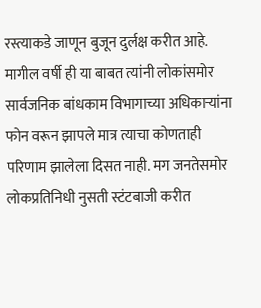रस्त्याकडे जाणून बुजून दुर्लक्ष करीत आहे. मागील वर्षी ही या बाबत त्यांनी लोकांसमोर सार्वजनिक बांधकाम विभागाच्या अधिकार्‍यांना फोन वरून झापले मात्र त्याचा कोणताही परिणाम झालेला दिसत नाही. मग जनतेसमोर लोकप्रतिनिधी नुसती स्टंटबाजी करीत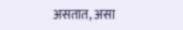असतात, असा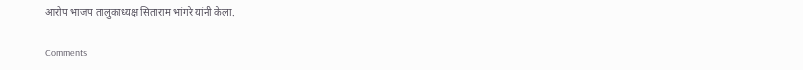आरोप भाजप तालुकाध्यक्ष सिताराम भांगरे यांनी केला.

Comments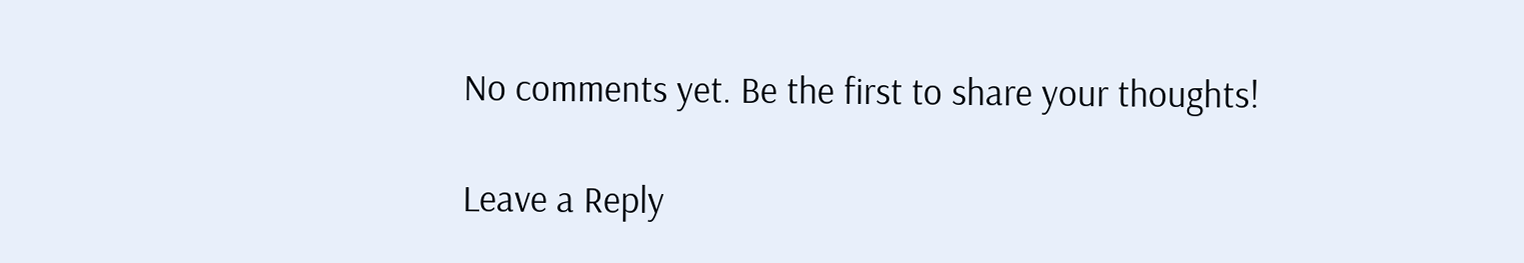No comments yet. Be the first to share your thoughts!

Leave a Reply